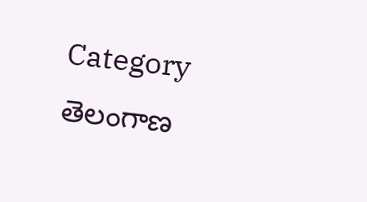Category తెలంగాణ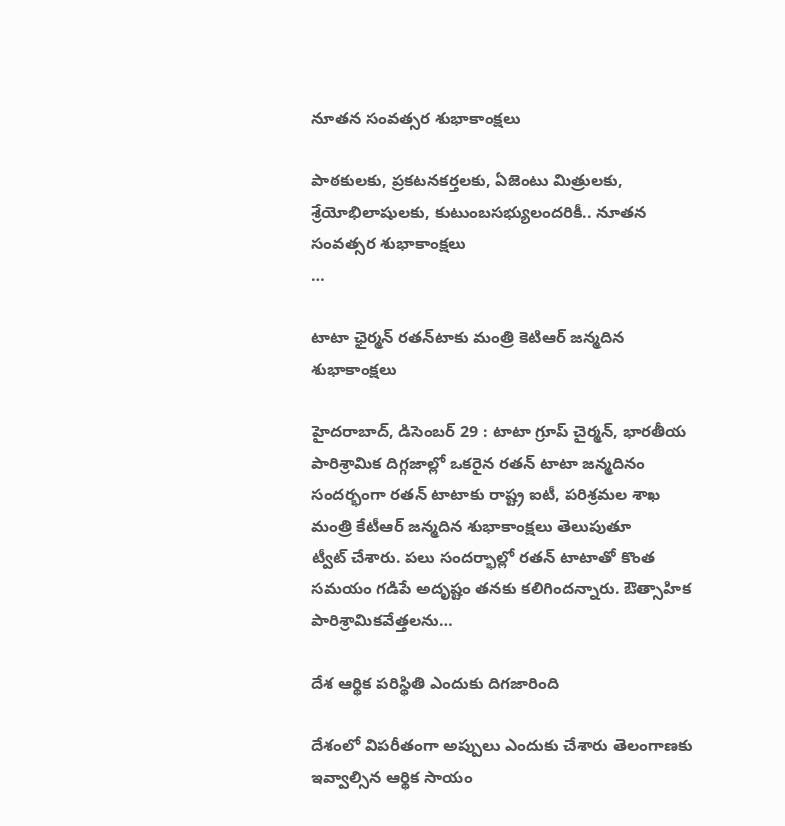నూతన సంవత్సర శుభాకాంక్షలు

పాఠకులకు, ప్రకటనకర్తలకు, ఏజెంటు మిత్రులకు, శ్రేయోభిలాషులకు, కుటుంబసభ్యులందరికీ.. నూతన సంవత్సర శుభాకాంక్షలు                                                              …

టాటా ఛైర్మన్‌ ‌రతన్‌టాకు మంత్రి కెటిఆర్‌ ‌జన్మదిన శుభాకాంక్షలు

హైదరాబాద్‌, డిసెంబర్‌ 29 : టాటా గ్రూప్‌ ‌చైర్మన్‌, భారతీయ పారిశ్రామిక దిగ్గజాల్లో ఒకరైన రతన్‌ ‌టాటా జన్మదినం సందర్భంగా రతన్‌ ‌టాటాకు రాష్ట్ర ఐటీ, పరిశ్రమల శాఖ మంత్రి కేటీఆర్‌ ‌జన్మదిన శుభాకాంక్షలు తెలుపుతూ ట్వీట్‌ ‌చేశారు. పలు సందర్భాల్లో రతన్‌ ‌టాటాతో కొంత సమయం గడిపే అదృష్టం తనకు కలిగిందన్నారు. ఔత్సాహిక పారిశ్రామికవేత్తలను…

దేశ ఆర్థిక పరిస్థితి ఎందుకు దిగజారింది

దేశంలో విపరీతంగా అప్పులు ఎందుకు చేశారు తెలంగాణకు ఇవ్వాల్సిన ఆర్థిక సాయం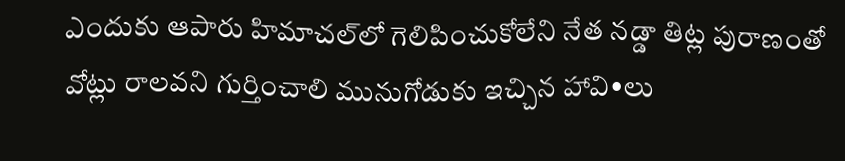ఎందుకు ఆపారు హిమాచల్‌లో గెలిపించుకోలేని నేత నడ్డా తిట్ల పురాణంతో వోట్లు రాలవని గుర్తించాలి మునుగోడుకు ఇచ్చిన హావి•లు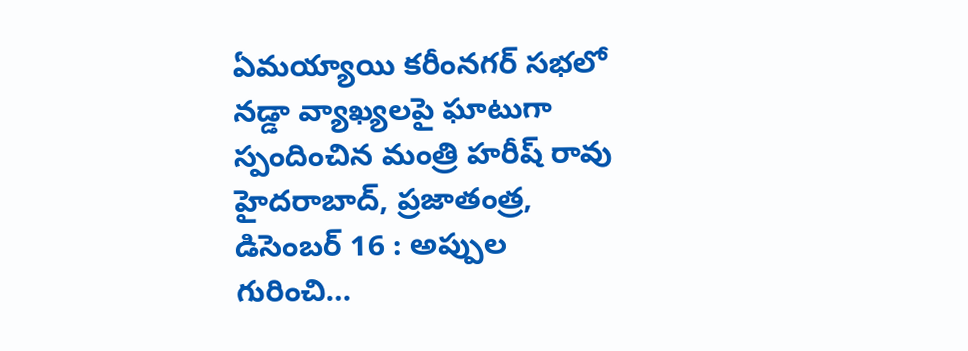ఏమయ్యాయి కరీంనగర్‌ ‌సభలో నడ్డా వ్యాఖ్యలపై ఘాటుగా స్పందించిన మంత్రి హరీష్‌ ‌రావు హైదరాబాద్‌, ప్రజాతంత్ర, డిసెంబర్‌ 16 : అప్పు‌ల గురించి…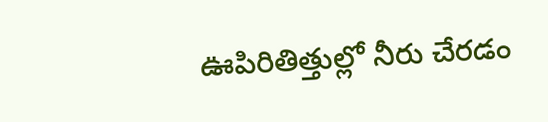ఊపిరితిత్తుల్లో నీరు చేరడం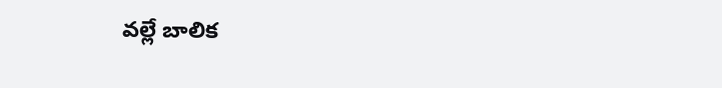వల్లే బాలిక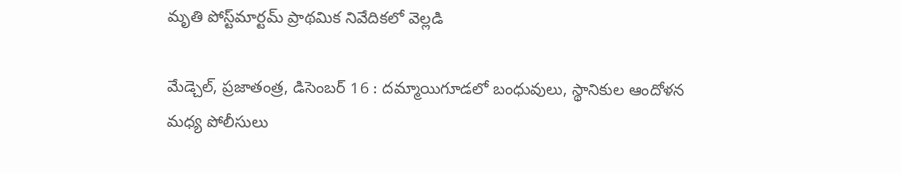మృతి పోస్ట్‌మార్టమ్‌ ‌ప్రాథమిక నివేదికలో వెల్లడి

మేడ్చెల్‌, ప్రజాతంత్ర, డిసెంబర్‌ 16 : దమ్మాయిగూడలో బంధువులు, స్థానికుల ఆందోళన మధ్య పోలీసులు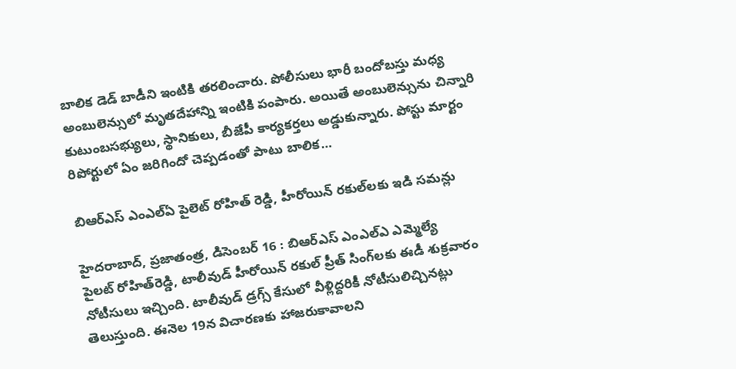బాలిక డెడ్‌ ‌బాడీని ఇంటికి తరలించారు. పోలీసులు భారీ బందోబస్తు మధ్య అంబులెన్సులో మృతదేహాన్ని ఇంటికి పంపారు. అయితే అంబులెన్సును చిన్నారి కుటుంబసభ్యులు, స్థానికులు, బీజేపీ కార్యకర్తలు అడ్డుకున్నారు. పోస్టు మార్టం రిపోర్టులో ఏం జరిగిందో చెప్పడంతో పాటు బాలిక…

బిఆర్‌ఎస్‌ ఎంఎల్‌ఏ ‌పైలెట్‌ ‌రోహిత్‌ ‌రెడ్డి, హీరోయిన్‌ ‌రకుల్‌లకు ఇడి సమన్లు

హైదరాబాద్‌, ప్రజాతంత్ర, డిసెంబర్‌ 16 : బిఆర్‌ఎస్‌ ఎంఎల్‌ఎ ఎమ్మెల్యే పైలట్‌ ‌రోహిత్‌రెడ్డి, టాలీవుడ్‌ ‌హీరోయిన్‌ ‌రకుల్‌ ‌ప్రీత్‌ ‌సింగ్‌లకు ఈడీ శుక్రవారం నోటీసులు ఇచ్చింది. టాలీవుడ్‌ ‌డ్రగ్స్ ‌కేసులో వీళ్లిద్దరికీ నోటీసులిచ్చినట్లు తెలుస్తుంది. ఈనెల 19న విచారణకు హాజరుకావాలని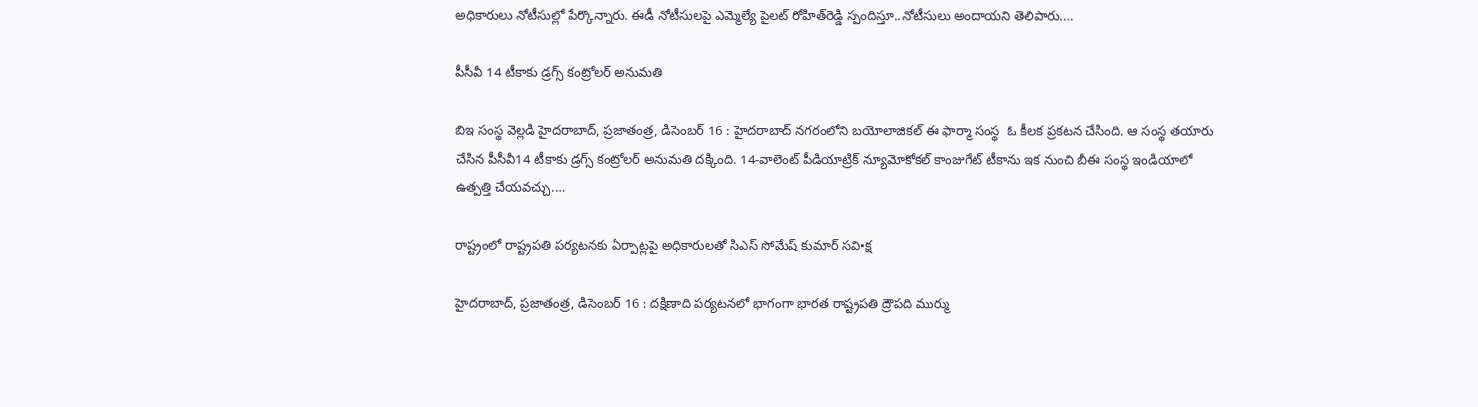అధికారులు నోటీసుల్లో పేర్కొన్నారు. ఈడీ నోటీసులపై ఎమ్మెల్యే పైలట్‌ ‌రోహిత్‌రెడ్డి స్పందిస్తూ..నోటీసులు అందాయని తెలిపారు.…

పీసీవీ 14 టీకాకు డ్రగ్స్ ‌కంట్రోలర్‌ అనుమతి

బిఇ సంస్థ వెల్లడి హైదరాబాద్‌, ప్రజాతంత్ర, డిసెంబర్‌ 16 : హైదరాబాద్‌ ‌నగరంలోని బయోలాజికల్‌ ఈ ‌ఫార్మా సంస్థ  ఓ కీలక ప్రకటన చేసింది. ఆ సంస్థ తయారు చేసిన పీసీవీ14 టీకాకు డ్రగ్స్ ‌కంట్రోలర్‌ అనుమతి దక్కింది. 14-వాలెంట్‌ ‌పీడియాట్రిక్‌ ‌న్యూమోకోకల్‌ ‌కాంజుగేట్‌ ‌టీకాను ఇక నుంచి బీఈ సంస్థ ఇండియాలో ఉత్పత్తి చేయవచ్చు.…

రాష్ట్రంలో రాష్ట్రపతి పర్యటనకు ఏర్పాట్లపై అధికారులతో సిఎస్‌ ‌సోమేష్‌ ‌కుమార్‌ ‌సవి•క్ష

హైదరాబాద్‌, ప్రజాతంత్ర, డిసెంబర్‌ 16 : దక్షిణాది పర్యటనలో భాగంగా భారత రాష్ట్రపతి ద్రౌపది ముర్ము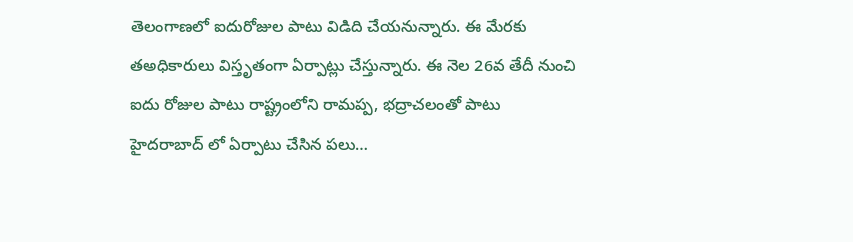తెలంగాణలో ఐదురోజుల పాటు విడిది చేయనున్నారు. ఈ మేరకు తఅధికారులు విస్తృతంగా ఏర్పాట్లు చేస్తున్నారు. ఈ నెల 26వ తేదీ నుంచి ఐదు రోజుల పాటు రాష్ట్రంలోని రామప్ప, భద్రాచలంతో పాటు హైదరాబాద్‌ ‌లో ఏర్పాటు చేసిన పలు…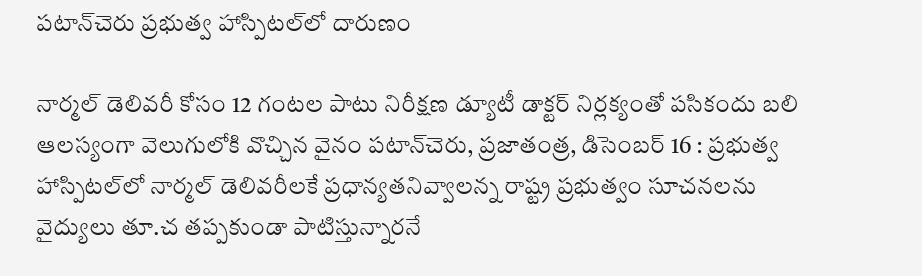పటాన్‌చెరు ప్రభుత్వ హాస్పిటల్‌లో దారుణం

నార్మల్‌ ‌డెలివరీ కోసం 12 గంటల పాటు నిరీక్షణ డ్యూటీ డాక్టర్‌ ‌నిర్లక్యంతో పసికందు బలి ఆలస్యంగా వెలుగులోకి వొచ్చిన వైనం పటాన్‌చెరు, ప్రజాతంత్ర, డిసెంబర్‌ 16 : ప్రభుత్వ హాస్పిటల్‌లో నార్మల్‌ ‌డెలివరీలకే ప్రధాన్యతనివ్వాలన్న రాష్ట్ర ప్రభుత్వం సూచనలను వైద్యులు తూ.చ తప్పకుండా పాటిస్తున్నారనే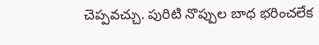చెప్పవచ్చు. పురిటి నొప్పుల బాధ భరించలేక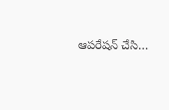ఆపరేషన్‌ ‌చేసి…